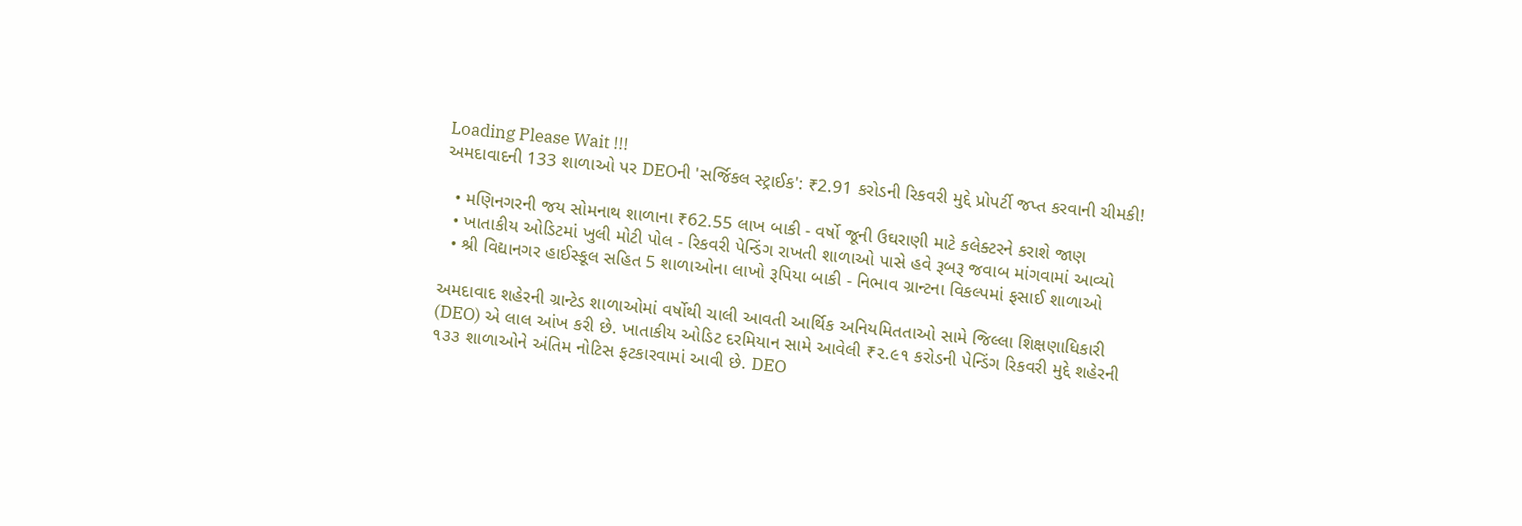Loading Please Wait !!!
અમદાવાદની 133 શાળાઓ પર DEOની 'સર્જિકલ સ્ટ્રાઈક': ₹2.91 કરોડની રિકવરી મુદ્દે પ્રોપર્ટી જપ્ત કરવાની ચીમકી!

  • મણિનગરની જય સોમનાથ શાળાના ₹62.55 લાખ બાકી - વર્ષો જૂની ઉઘરાણી માટે કલેક્ટરને કરાશે જાણ
  • ખાતાકીય ઓડિટમાં ખુલી મોટી પોલ - રિકવરી પેન્ડિંગ રાખતી શાળાઓ પાસે હવે રૂબરૂ જવાબ માંગવામાં આવ્યો
  • શ્રી વિદ્યાનગર હાઈસ્કૂલ સહિત 5 શાળાઓના લાખો રૂપિયા બાકી - નિભાવ ગ્રાન્ટના વિકલ્પમાં ફસાઈ શાળાઓ

અમદાવાદ શહેરની ગ્રાન્ટેડ શાળાઓમાં વર્ષોથી ચાલી આવતી આર્થિક અનિયમિતતાઓ સામે જિલ્લા શિક્ષણાધિકારી (DEO) એ લાલ આંખ કરી છે. ખાતાકીય ઓડિટ દરમિયાન સામે આવેલી ₹૨.૯૧ કરોડની પેન્ડિંગ રિકવરી મુદ્દે શહેરની ૧૩૩ શાળાઓને અંતિમ નોટિસ ફટકારવામાં આવી છે. DEO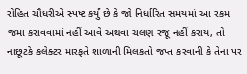રોહિત ચૌધરીએ સ્પષ્ટ કર્યું છે કે જો નિર્ધારિત સમયમાં આ રકમ જમા કરાવવામાં નહીં આવે અથવા ચલણ રજૂ નહીં કરાય, તો નાછૂટકે કલેક્ટર મારફતે શાળાની મિલકતો જપ્ત કરવાની કે તેના પર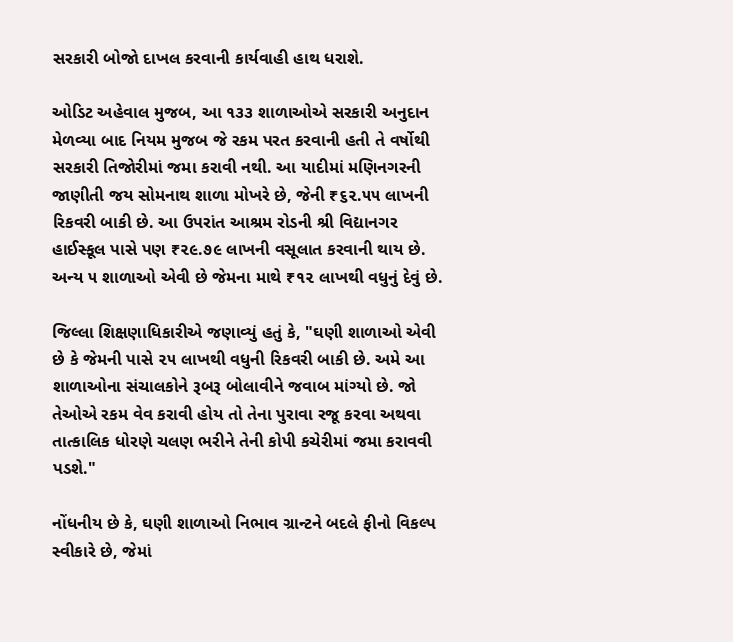સરકારી બોજો દાખલ કરવાની કાર્યવાહી હાથ ધરાશે.

ઓડિટ અહેવાલ મુજબ, આ ૧૩૩ શાળાઓએ સરકારી અનુદાન મેળવ્યા બાદ નિયમ મુજબ જે રકમ પરત કરવાની હતી તે વર્ષોથી સરકારી તિજોરીમાં જમા કરાવી નથી. આ યાદીમાં મણિનગરની જાણીતી જય સોમનાથ શાળા મોખરે છે, જેની ₹૬૨.૫૫ લાખની રિકવરી બાકી છે. આ ઉપરાંત આશ્રમ રોડની શ્રી વિદ્યાનગર હાઈસ્કૂલ પાસે પણ ₹૨૯.૭૯ લાખની વસૂલાત કરવાની થાય છે. અન્ય ૫ શાળાઓ એવી છે જેમના માથે ₹૧૨ લાખથી વધુનું દેવું છે.

જિલ્લા શિક્ષણાધિકારીએ જણાવ્યું હતું કે, "ઘણી શાળાઓ એવી છે કે જેમની પાસે ૨૫ લાખથી વધુની રિકવરી બાકી છે. અમે આ શાળાઓના સંચાલકોને રૂબરૂ બોલાવીને જવાબ માંગ્યો છે. જો તેઓએ રકમ વેવ કરાવી હોય તો તેના પુરાવા રજૂ કરવા અથવા તાત્કાલિક ધોરણે ચલણ ભરીને તેની કોપી કચેરીમાં જમા કરાવવી પડશે."

નોંધનીય છે કે, ઘણી શાળાઓ નિભાવ ગ્રાન્ટને બદલે ફીનો વિકલ્પ સ્વીકારે છે, જેમાં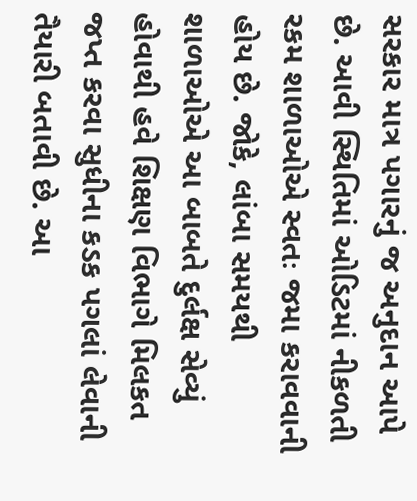સરકાર માત્ર પગારનું જ અનુદાન આપે છે. આવી સ્થિતિમાં ઓડિટમાં નીકળતી રકમ શાળાઓએ સ્વતઃ જમા કરાવવાની હોય છે. જોકે, લાંબા સમયથી શાળાઓએ આ બાબતે દુર્લક્ષ સેવ્યું હોવાથી હવે શિક્ષણ વિભાગે મિલકત જપ્ત કરવા સુધીના કડક પગલાં લેવાની તૈયારી બતાવી છે. આ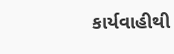કાર્યવાહીથી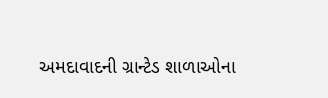અમદાવાદની ગ્રાન્ટેડ શાળાઓના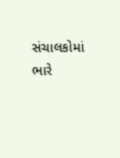સંચાલકોમાં ભારે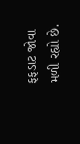ફફડાટ જોવા મળી રહ્યો છે.